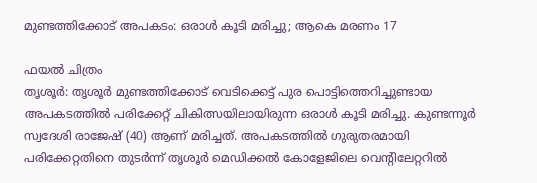മുണ്ടത്തിക്കോട് അപകടം: ഒരാൾ കൂടി മരിച്ചു; ആകെ മരണം 17

ഫയൽ ചിത്രം
തൃശൂർ: തൃശൂർ മുണ്ടത്തിക്കോട് വെടിക്കെട്ട് പുര പൊട്ടിത്തെറിച്ചുണ്ടായ അപകടത്തിൽ പരിക്കേറ്റ് ചികിത്സയിലായിരുന്ന ഒരാൾ കൂടി മരിച്ചു. കുണ്ടന്നൂർ സ്വദേശി രാജേഷ് (40) ആണ് മരിച്ചത്. അപകടത്തിൽ ഗുരുതരമായി പരിക്കേറ്റതിനെ തുടർന്ന് തൃശൂർ മെഡിക്കൽ കോളേജിലെ വെന്റിലേറ്ററിൽ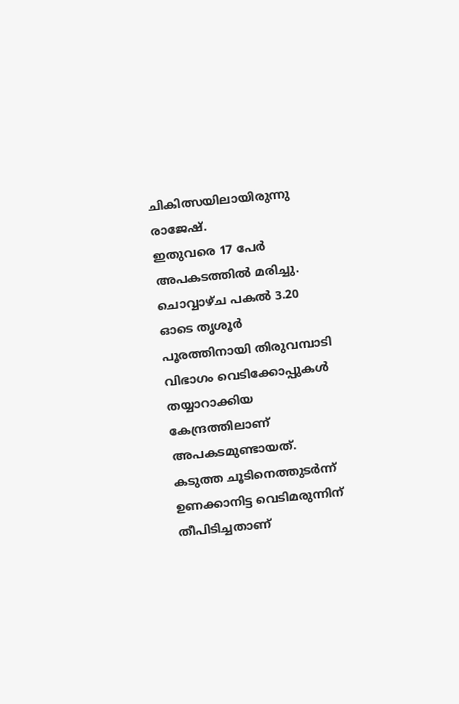ചികിത്സയിലായിരുന്നു രാജേഷ്.
ഇതുവരെ 17 പേർ അപകടത്തിൽ മരിച്ചു. ചൊവ്വാഴ്ച പകൽ 3.20 ഓടെ തൃശൂർ പൂരത്തിനായി തിരുവമ്പാടി വിഭാഗം വെടിക്കോപ്പുകൾ തയ്യാറാക്കിയ കേന്ദ്രത്തിലാണ് അപകടമുണ്ടായത്. കടുത്ത ചൂടിനെത്തുടർന്ന് ഉണക്കാനിട്ട വെടിമരുന്നിന് തീപിടിച്ചതാണ്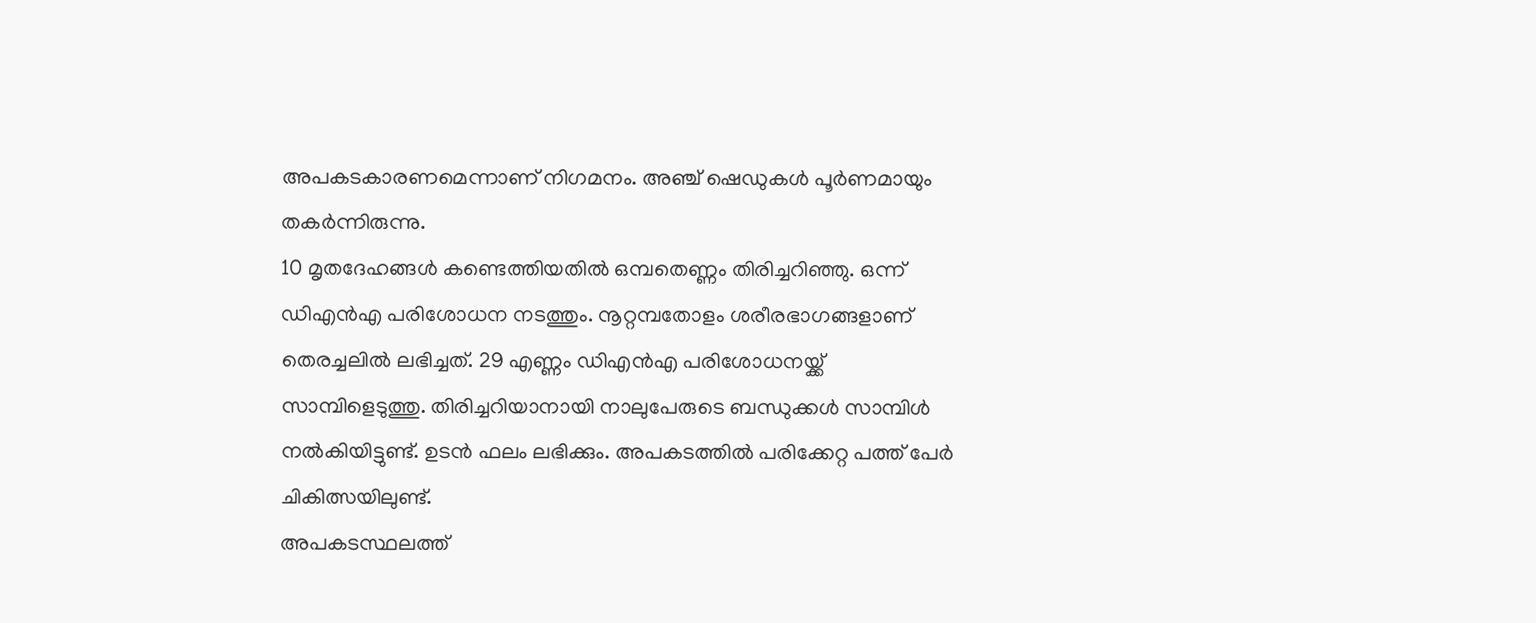അപകടകാരണമെന്നാണ് നിഗമനം. അഞ്ച് ഷെഡുകൾ പൂർണമായും തകർന്നിരുന്നു.
10 മൃതദേഹങ്ങൾ കണ്ടെത്തിയതിൽ ഒമ്പതെണ്ണം തിരിച്ചറിഞ്ഞു. ഒന്ന് ഡിഎൻഎ പരിശോധന നടത്തും. നൂറ്റമ്പതോളം ശരീരഭാഗങ്ങളാണ് തെരച്ചലിൽ ലഭിച്ചത്. 29 എണ്ണം ഡിഎൻഎ പരിശോധനയ്ക്ക് സാമ്പിളെടുത്തു. തിരിച്ചറിയാനായി നാലുപേരുടെ ബന്ധുക്കൾ സാമ്പിൾ നൽകിയിട്ടുണ്ട്. ഉടൻ ഫലം ലഭിക്കും. അപകടത്തിൽ പരിക്കേറ്റ പത്ത് പേർ ചികിത്സയിലുണ്ട്.
അപകടസ്ഥലത്ത്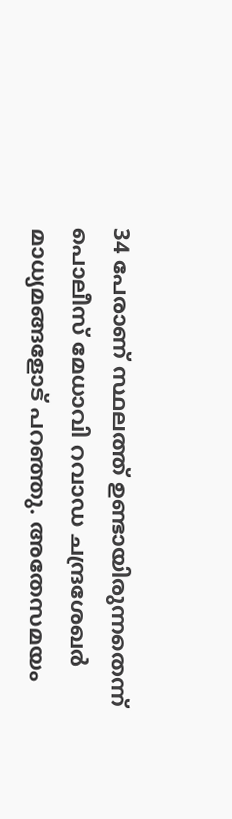34 പേരാണ് സ്ഥലത്ത് ഉണ്ടായിരുന്നതെന്ന് പൊലീസ് മേധാവി റവാഡ ചന്ദ്രശേഖർ മാധ്യമങ്ങളോട് പറഞ്ഞു. അതേസമയം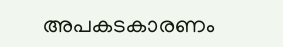അപകടകാരണം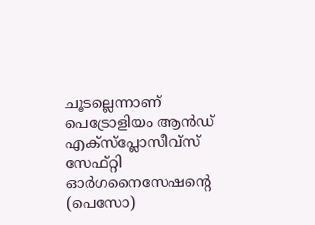ചൂടല്ലെന്നാണ് പെട്രോളിയം ആൻഡ് എക്സ്പ്ലോസീവ്സ് സേഫ്റ്റി ഓർഗനൈസേഷന്റെ (പെസോ)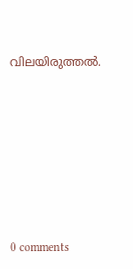വിലയിരുത്തൽ.









0 comments